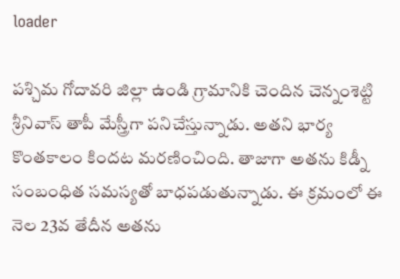loader

పశ్చిమ గోదావరి జిల్లా ఉండి గ్రామానికి చెందిన చెన్నంశెట్టి శ్రీనివాస్ తాపీ మేస్త్రీగా పనిచేస్తున్నాడు. అతని భార్య కొంతకాలం కిందట మరణించింది. తాజాగా అతను కిడ్నీ సంబంధిత సమస్యతో బాధపడుతున్నాడు. ఈ క్రమంలో ఈ నెల 23వ తేదీన అతను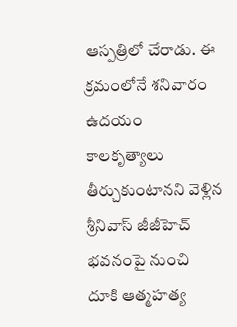ఆస్పత్రిలో చేరాడు. ఈ క్రమంలోనే శనివారం ఉదయం కాలకృత్యాలు తీర్చుకుంటానని వెళ్లిన శ్రీనివాస్ జీజీహెచ్ భవనంపై నుంచి దూకి ఆత్మహత్య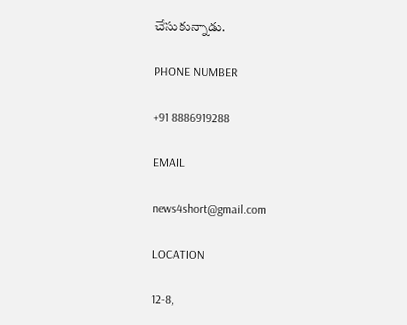చేసుకున్నాడు.

PHONE NUMBER

+91 8886919288

EMAIL

news4short@gmail.com

LOCATION

12-8,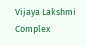Vijaya Lakshmi Complex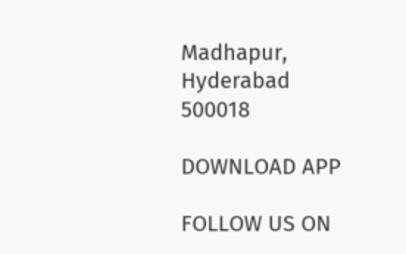Madhapur,
Hyderabad 500018

DOWNLOAD APP

FOLLOW US ON